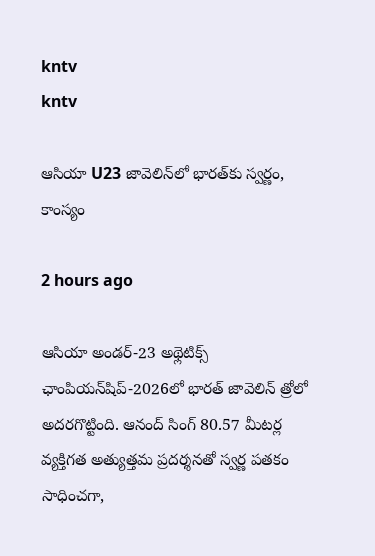kntv
kntv

ఆసియా U23 జావెలిన్‌లో భారత్‌కు స్వర్ణం, కాంస్యం

2 hours ago

ఆసియా అండర్-23 అథ్లెటిక్స్ ఛాంపియన్‌షిప్-2026లో భారత్ జావెలిన్ త్రోలో అదరగొట్టింది. ఆనంద్ సింగ్ 80.57 మీటర్ల వ్యక్తిగత అత్యుత్తమ ప్రదర్శనతో స్వర్ణ పతకం సాధించగా,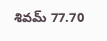శివమ్ 77.70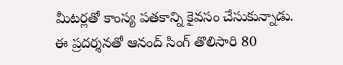మీటర్లతో కాంస్య పతకాన్ని కైవసం చేసుకున్నాడు. ఈ ప్రదర్శనతో ఆనంద్ సింగ్ తొలిసారి 80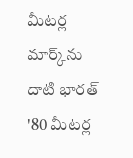మీటర్ల మార్క్‌ను దాటి భారత్ '80 మీటర్ల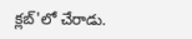క్లబ్'లో చేరాడు.